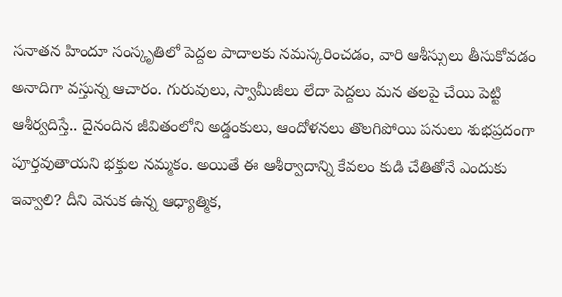సనాతన హిందూ సంస్కృతిలో పెద్దల పాదాలకు నమస్కరించడం, వారి ఆశీస్సులు తీసుకోవడం అనాదిగా వస్తున్న ఆచారం. గురువులు, స్వామీజీలు లేదా పెద్దలు మన తలపై చేయి పెట్టి ఆశీర్వదిస్తే.. దైనందిన జీవితంలోని అడ్డంకులు, ఆందోళనలు తొలగిపోయి పనులు శుభప్రదంగా పూర్తవుతాయని భక్తుల నమ్మకం. అయితే ఈ ఆశీర్వాదాన్ని కేవలం కుడి చేతితోనే ఎందుకు ఇవ్వాలి? దీని వెనుక ఉన్న ఆధ్యాత్మిక,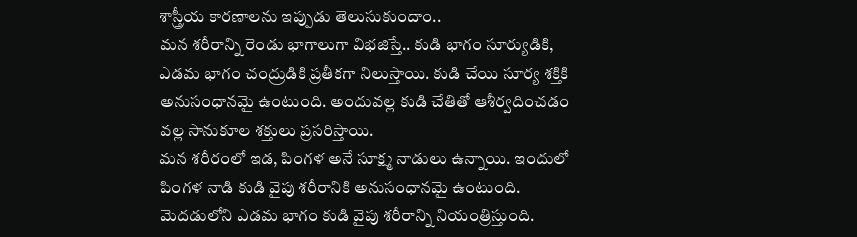శాస్త్రీయ కారణాలను ఇప్పుడు తెలుసుకుందాం..
మన శరీరాన్ని రెండు భాగాలుగా విభజిస్తే.. కుడి భాగం సూర్యుడికి, ఎడమ భాగం చంద్రుడికి ప్రతీకగా నిలుస్తాయి. కుడి చేయి సూర్య శక్తికి అనుసంధానమై ఉంటుంది. అందువల్ల కుడి చేతితో ఆశీర్వదించడం వల్ల సానుకూల శక్తులు ప్రసరిస్తాయి.
మన శరీరంలో ఇడ, పింగళ అనే సూక్ష్మ నాడులు ఉన్నాయి. ఇందులో పింగళ నాడి కుడి వైపు శరీరానికి అనుసంధానమై ఉంటుంది. మెదడులోని ఎడమ భాగం కుడి వైపు శరీరాన్ని నియంత్రిస్తుంది.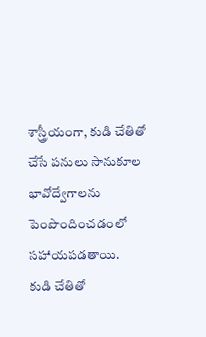శాస్త్రీయంగా, కుడి చేతితో చేసే పనులు సానుకూల భావోద్వేగాలను పెంపొందించడంలో సహాయపడతాయి.
కుడి చేతితో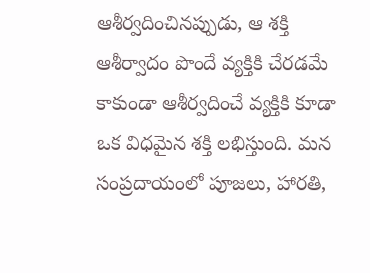ఆశీర్వదించినప్పుడు, ఆ శక్తి ఆశీర్వాదం పొందే వ్యక్తికి చేరడమే కాకుండా ఆశీర్వదించే వ్యక్తికి కూడా ఒక విధమైన శక్తి లభిస్తుంది. మన సంప్రదాయంలో పూజలు, హారతి,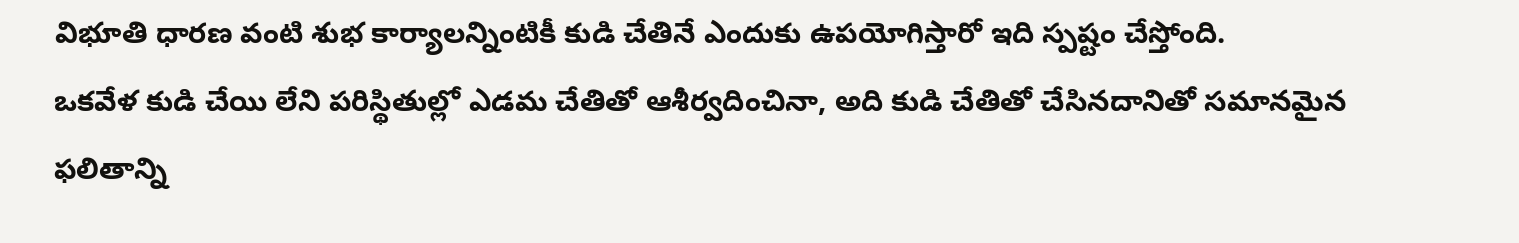విభూతి ధారణ వంటి శుభ కార్యాలన్నింటికీ కుడి చేతినే ఎందుకు ఉపయోగిస్తారో ఇది స్పష్టం చేస్తోంది.
ఒకవేళ కుడి చేయి లేని పరిస్థితుల్లో ఎడమ చేతితో ఆశీర్వదించినా, అది కుడి చేతితో చేసినదానితో సమానమైన ఫలితాన్ని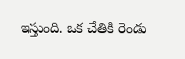ఇస్తుంది. ఒక చేతికి రెండు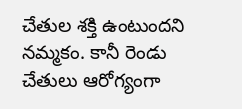చేతుల శక్తి ఉంటుందని నమ్మకం. కానీ రెండు చేతులు ఆరోగ్యంగా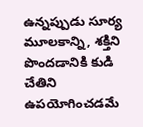ఉన్నప్పుడు సూర్య మూలకాన్ని, శక్తిని పొందడానికి కుడి చేతిని ఉపయోగించడమే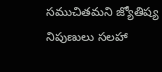సముచితమని జ్యోతిష్య నిపుణులు సలహా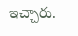ఇచ్చారు.